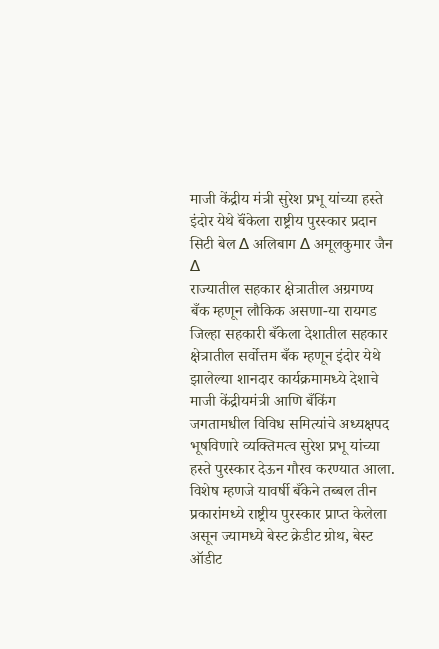माजी केंद्रीय मंत्री सुरेश प्रभू यांच्या हस्ते इंदोर येथे बॅंकेला राष्ट्रीय पुरस्कार प्रदान
सिटी बेल ∆ अलिबाग ∆ अमूलकुमार जैन ∆
राज्यातील सहकार क्षेत्रातील अग्रगण्य बँक म्हणून लौकिक असणा-या रायगड जिल्हा सहकारी बँकेला देशातील सहकार क्षेत्रातील सर्वोत्तम बँक म्हणून इंदोर येथे झालेल्या शानदार कार्यक्रमामध्ये देशाचे माजी केंद्रीयमंत्री आणि बँकिंग जगतामधील विविध समित्यांचे अध्यक्षपद भूषविणारे व्यक्तिमत्व सुरेश प्रभू यांच्या हस्ते पुरस्कार देऊन गौरव करण्यात आला.
विशेष म्हणजे यावर्षी बँकेने तब्बल तीन प्रकारांमध्ये राष्ट्रीय पुरस्कार प्राप्त केलेला असून ज्यामध्ये बेस्ट क्रेडीट ग्रोथ, बेस्ट ऑडीट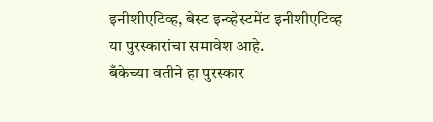इनीशीएटिव्ह, बेस्ट इन्व्हेस्टमेंट इनीशीएटिव्ह या पुरस्कारांचा समावेश आहे.
बँकेच्या वतीने हा पुरस्कार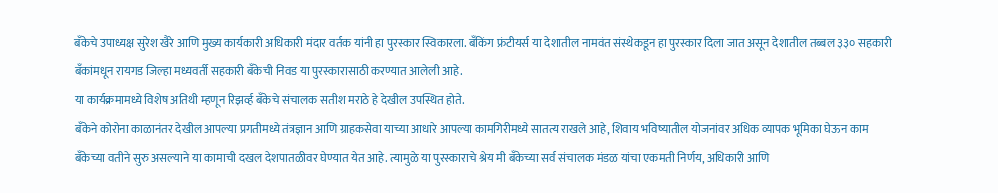बँकेचे उपाध्यक्ष सुरेश खैरे आणि मुख्य कार्यकारी अधिकारी मंदार वर्तक यांनी हा पुरस्कार स्विकारला. बँकिंग फ्रंटीयर्स या देशातील नामवंत संस्थेकडून हा पुरस्कार दिला जात असून देशातील तब्बल ३३० सहकारी बँकांमधून रायगड जिल्हा मध्यवर्ती सहकारी बँकेची निवड या पुरस्कारासाठी करण्यात आलेली आहे.
या कार्यक्रमामध्ये विशेष अतिथी म्हणून रिझर्व्ह बँकेचे संचालक सतीश मराठे हे देखील उपस्थित होते.
बँकेने कोरोना काळानंतर देखील आपल्या प्रगतीमध्ये तंत्रज्ञान आणि ग्राहकसेवा याच्या आधारे आपल्या कामगिरीमध्ये सातत्य राखले आहे, शिवाय भविष्यातील योजनांवर अधिक व्यापक भूमिका घेऊन काम बँकेच्या वतीने सुरु असल्याने या कामाची दखल देशपातळीवर घेण्यात येत आहे. त्यामुळे या पुरस्काराचे श्रेय मी बँकेच्या सर्व संचालक मंडळ यांचा एकमती निर्णय, अधिकारी आणि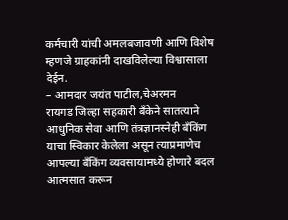कर्मचारी यांची अमलबजावणी आणि विशेष म्हणजे ग्राहकांनी दाखविलेल्या विश्वासाला देईन.
– आमदार जयंत पाटील,चेअरमन
रायगड जिल्हा सहकारी बँकेने सातत्याने आधुनिक सेवा आणि तंत्रज्ञानस्नेही बँकिंग याचा स्विकार केलेला असून त्याप्रमाणेच आपल्या बँकिंग व्यवसायामध्ये होणारे बदल आत्मसात करून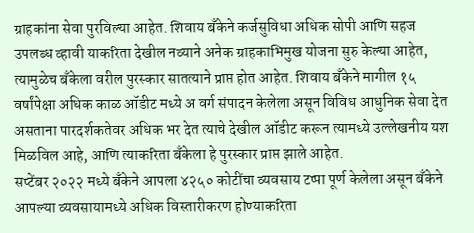ग्राहकांना सेवा पुरविल्या आहेत. शिवाय बँकेने कर्जसुविधा अधिक सोपी आणि सहज उपलब्ध व्हावी याकरिता देखील नव्याने अनेक ग्राहकाभिमुख योजना सुरु केल्या आहेत, त्यामुळेच बँकेला वरील पुरस्कार सातत्याने प्राप्त होत आहेत. शिवाय बँकेने मागील १५ वर्षांपेक्षा अधिक काळ ऑडीट मध्ये अ वर्ग संपादन केलेला असून विविध आधुनिक सेवा देत असताना पारदर्शकतेवर अधिक भर देत त्याचे देखील ऑडीट करून त्यामध्ये उल्लेखनीय यश मिळविल आहे, आणि त्याकरिता बँकेला हे पुरस्कार प्राप्त झाले आहेत.
सप्टेंबर २०२२ मध्ये बँकेने आपला ४२५० कोटींचा व्यवसाय टप्पा पूर्ण केलेला असून बँकेने आपल्या व्यवसायामध्ये अधिक विस्तारीकरण होण्याकरिता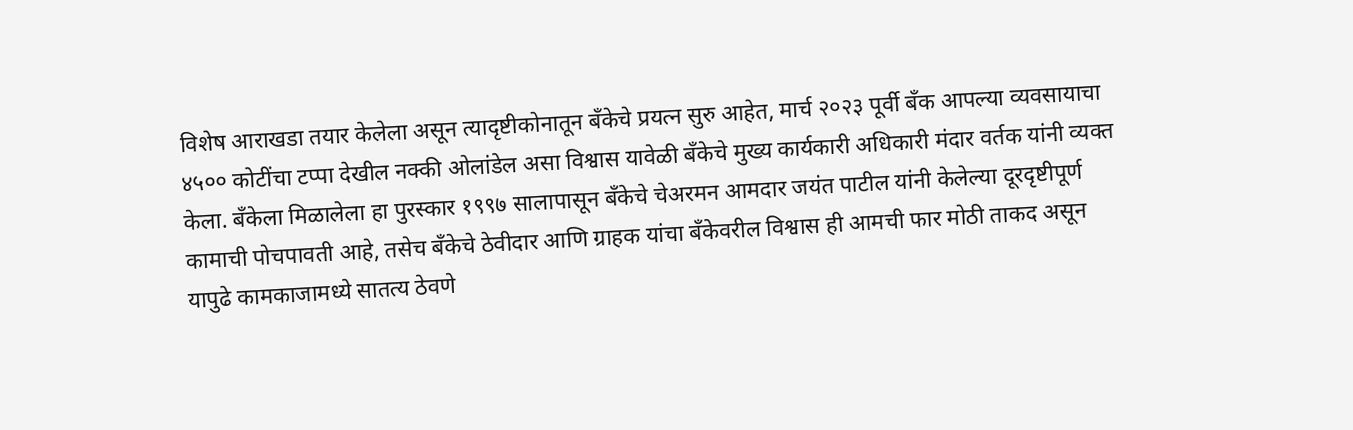विशेष आराखडा तयार केलेला असून त्यादृष्टीकोनातून बँकेचे प्रयत्न सुरु आहेत, मार्च २०२३ पूर्वी बँक आपल्या व्यवसायाचा ४५०० कोटींचा टप्पा देखील नक्की ओलांडेल असा विश्वास यावेळी बँकेचे मुख्य कार्यकारी अधिकारी मंदार वर्तक यांनी व्यक्त केला. बँकेला मिळालेला हा पुरस्कार १९९७ सालापासून बँकेचे चेअरमन आमदार जयंत पाटील यांनी केलेल्या दूरदृष्टीपूर्ण कामाची पोचपावती आहे, तसेच बँकेचे ठेवीदार आणि ग्राहक यांचा बॅंकेवरील विश्वास ही आमची फार मोठी ताकद असून यापुढे कामकाजामध्ये सातत्य ठेवणे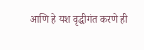आणि हे यश वृद्धीगंत करणे ही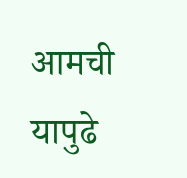आमची यापुढे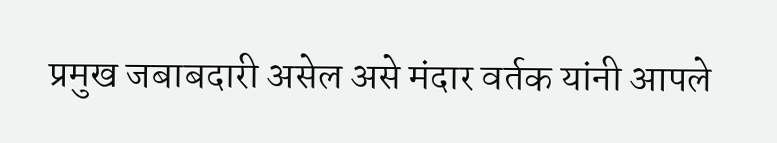प्रमुख जबाबदारी असेल असे मंदार वर्तक यांनी आपले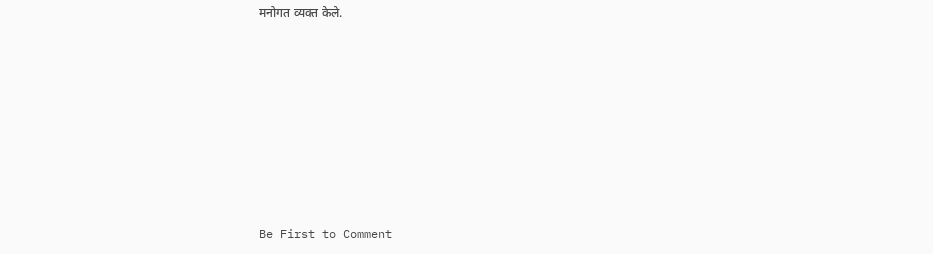मनोगत व्यक्त केले.








Be First to Comment